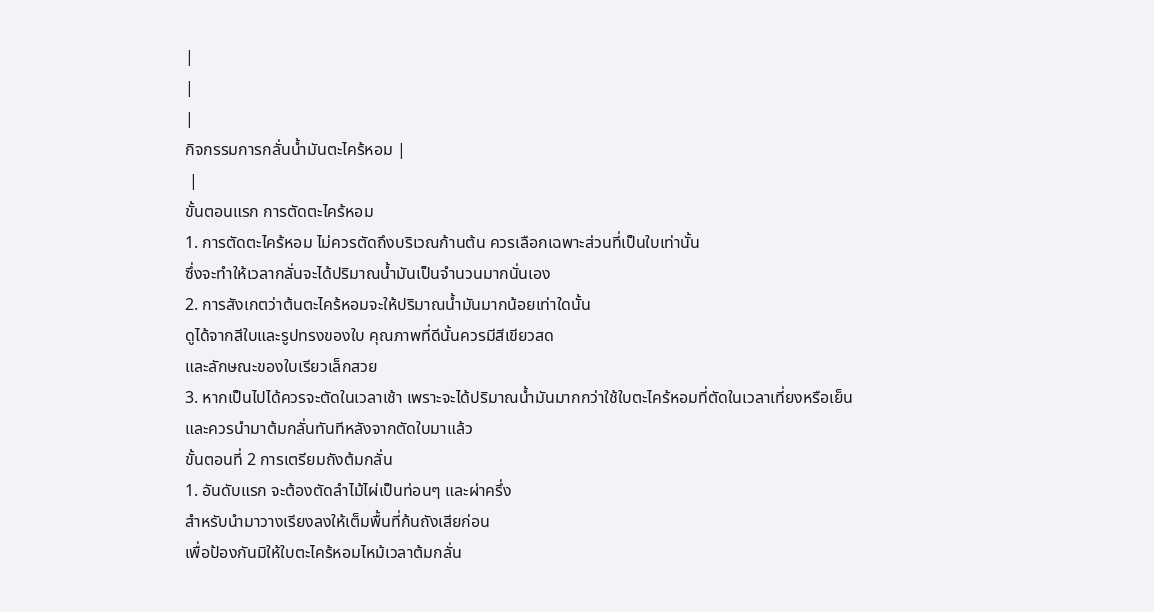|
|
|
กิจกรรมการกลั่นน้ำมันตะไคร้หอม |
 |
ขั้นตอนแรก การตัดตะไคร้หอม
1. การตัดตะไคร้หอม ไม่ควรตัดถึงบริเวณก้านต้น ควรเลือกเฉพาะส่วนที่เป็นใบเท่านั้น
ซึ่งจะทำให้เวลากลั่นจะได้ปริมาณน้ำมันเป็นจำนวนมากนั่นเอง
2. การสังเกตว่าต้นตะไคร้หอมจะให้ปริมาณน้ำมันมากน้อยเท่าใดนั้น
ดูได้จากสีใบและรูปทรงของใบ คุณภาพที่ดีนั้นควรมีสีเขียวสด
และลักษณะของใบเรียวเล็กสวย
3. หากเป็นไปได้ควรจะตัดในเวลาเช้า เพราะจะได้ปริมาณน้ำมันมากกว่าใช้ใบตะไคร้หอมที่ตัดในเวลาเที่ยงหรือเย็น
และควรนำมาต้มกลั่นทันทีหลังจากตัดใบมาแล้ว
ขั้นตอนที่ 2 การเตรียมถังต้มกลั่น
1. อันดับแรก จะต้องตัดลำไม้ไผ่เป็นท่อนๆ และผ่าครึ่ง
สำหรับนำมาวางเรียงลงให้เต็มพื้นที่ก้นถังเสียก่อน
เพื่อป้องกันมิให้ใบตะไคร้หอมไหม้เวลาต้มกลั่น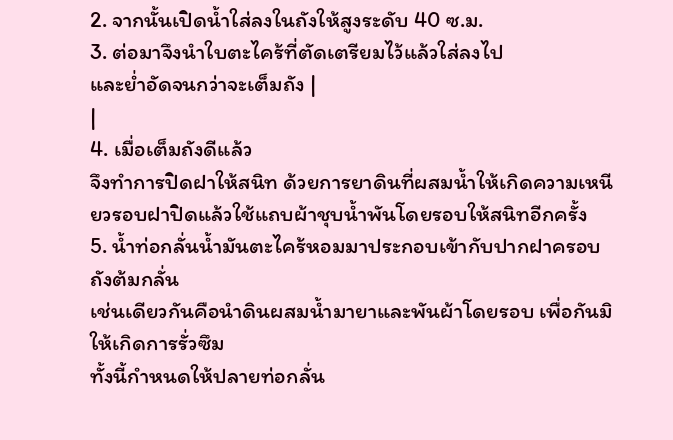2. จากนั้นเปิดน้ำใส่ลงในถังให้สูงระดับ 40 ซ.ม.
3. ต่อมาจึงนำใบตะไคร้ที่ตัดเตรียมไว้แล้วใส่ลงไป
และย่ำอัดจนกว่าจะเต็มถัง |
|
4. เมื่อเต็มถังดีแล้ว
จึงทำการปิดฝาให้สนิท ด้วยการยาดินที่ผสมน้ำให้เกิดความเหนียวรอบฝาปิดแล้วใช้แถบผ้าชุบน้ำพันโดยรอบให้สนิทอีกครั้ง
5. น้ำท่อกลั่นน้ำมันตะไคร้หอมมาประกอบเข้ากับปากฝาครอบถังต้มกลั่น
เช่นเดียวกันคือนำดินผสมน้ำมายาและพันผ้าโดยรอบ เพื่อกันมิให้เกิดการรั่วซึม
ทั้งนี้กำหนดให้ปลายท่อกลั่น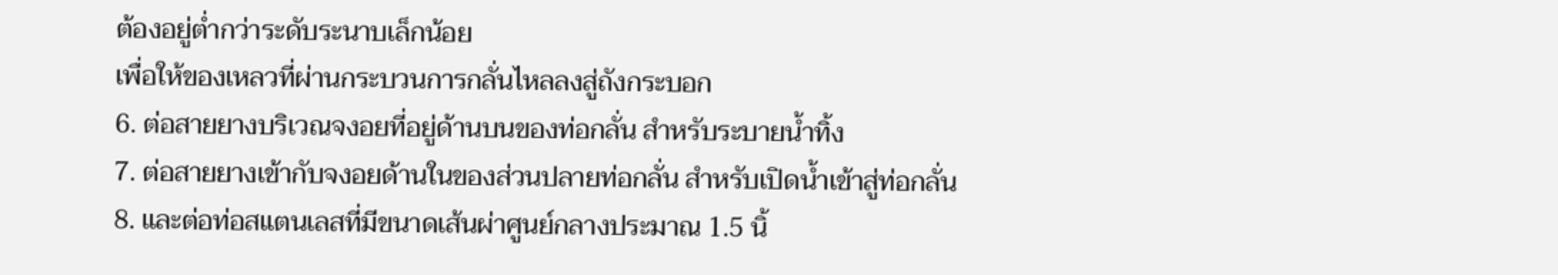ต้องอยู่ต่ำกว่าระดับระนาบเล็กน้อย
เพื่อให้ของเหลวที่ผ่านกระบวนการกลั่นไหลลงสู่ถังกระบอก
6. ต่อสายยางบริเวณจงอยที่อยู่ด้านบนของท่อกลั่น สำหรับระบายน้ำทิ้ง
7. ต่อสายยางเข้ากับจงอยด้านในของส่วนปลายท่อกลั่น สำหรับเปิดน้ำเข้าสู่ท่อกลั่น
8. และต่อท่อสแตนเลสที่มีขนาดเส้นผ่าศูนย์กลางประมาณ 1.5 นิ้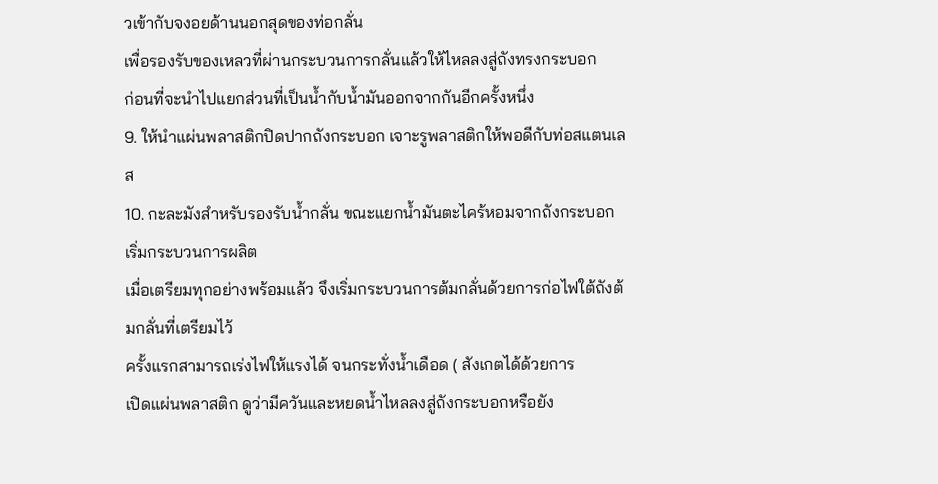วเข้ากับจงอยด้านนอกสุดของท่อกลั่น
เพื่อรองรับของเหลวที่ผ่านกระบวนการกลั่นแล้วให้ไหลลงสู่ถังทรงกระบอก
ก่อนที่จะนำไปแยกส่วนที่เป็นน้ำกับน้ำมันออกจากกันอีกครั้งหนึ่ง
9. ให้นำแผ่นพลาสติกปิดปากถังกระบอก เจาะรูพลาสติกให้พอดีกับท่อสแตนเลส
10. กะละมังสำหรับรองรับน้ำกลั่น ขณะแยกน้ำมันตะไคร้หอมจากถังกระบอก
เริ่มกระบวนการผลิต
เมื่อเตรียมทุกอย่างพร้อมแล้ว จึงเริ่มกระบวนการต้มกลั่นด้วยการก่อไฟใต้ถังต้มกลั่นที่เตรียมไว้
ครั้งแรกสามารถเร่งไฟให้แรงได้ จนกระทั่งน้ำเดือด ( สังเกตได้ด้วยการ
เปิดแผ่นพลาสติก ดูว่ามีควันและหยดน้ำไหลลงสู่ถังกระบอกหรือยัง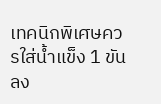เทคนิกพิเศษควรใส่น้ำแข็ง 1 ขันลง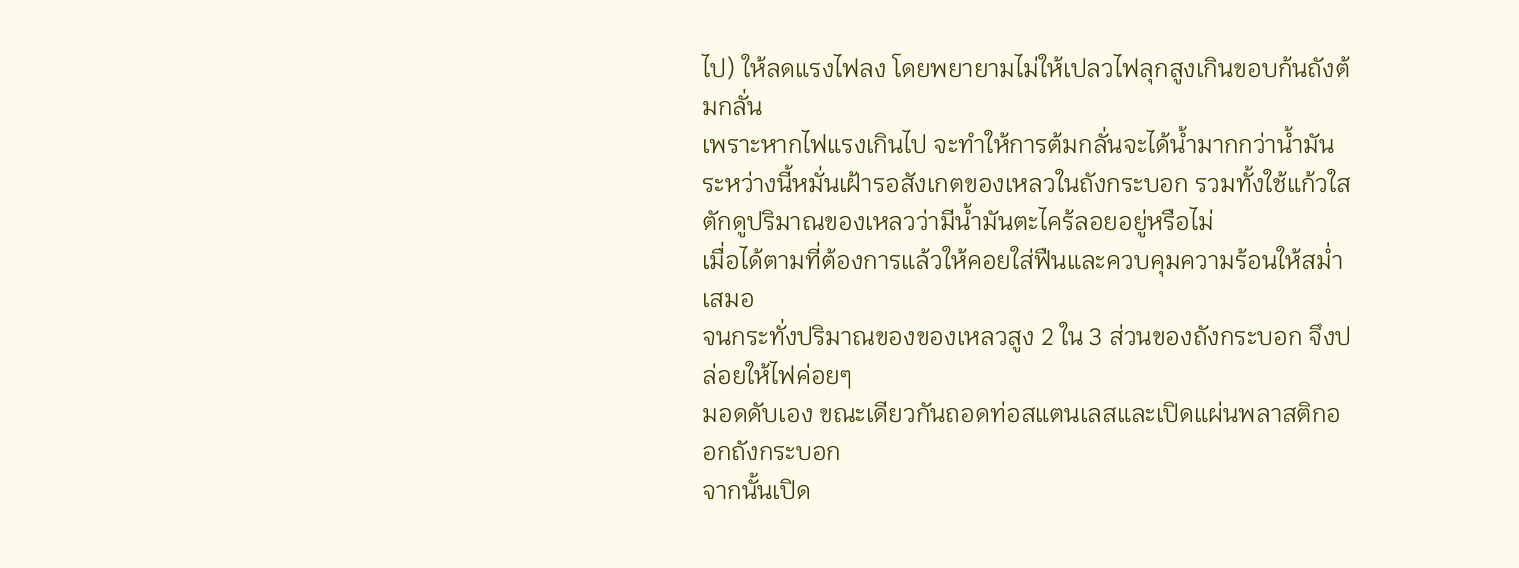ไป) ให้ลดแรงไฟลง โดยพยายามไม่ให้เปลวไฟลุกสูงเกินขอบก้นถังต้มกลั่น
เพราะหากไฟแรงเกินไป จะทำให้การต้มกลั่นจะได้น้ำมากกว่าน้ำมัน
ระหว่างนี้หมั่นเฝ้ารอสังเกตของเหลวในถังกระบอก รวมทั้งใช้แก้วใสตักดูปริมาณของเหลวว่ามีน้ำมันตะไคร้ลอยอยู่หรือไม่
เมื่อได้ตามที่ต้องการแล้วให้คอยใส่ฟืนและควบคุมความร้อนให้สม่ำเสมอ
จนกระทั่งปริมาณของของเหลวสูง 2 ใน 3 ส่วนของถังกระบอก จึงปล่อยให้ไฟค่อยๆ
มอดดับเอง ขณะเดียวกันถอดท่อสแตนเลสและเปิดแผ่นพลาสติกออกถังกระบอก
จากนั้นเปิด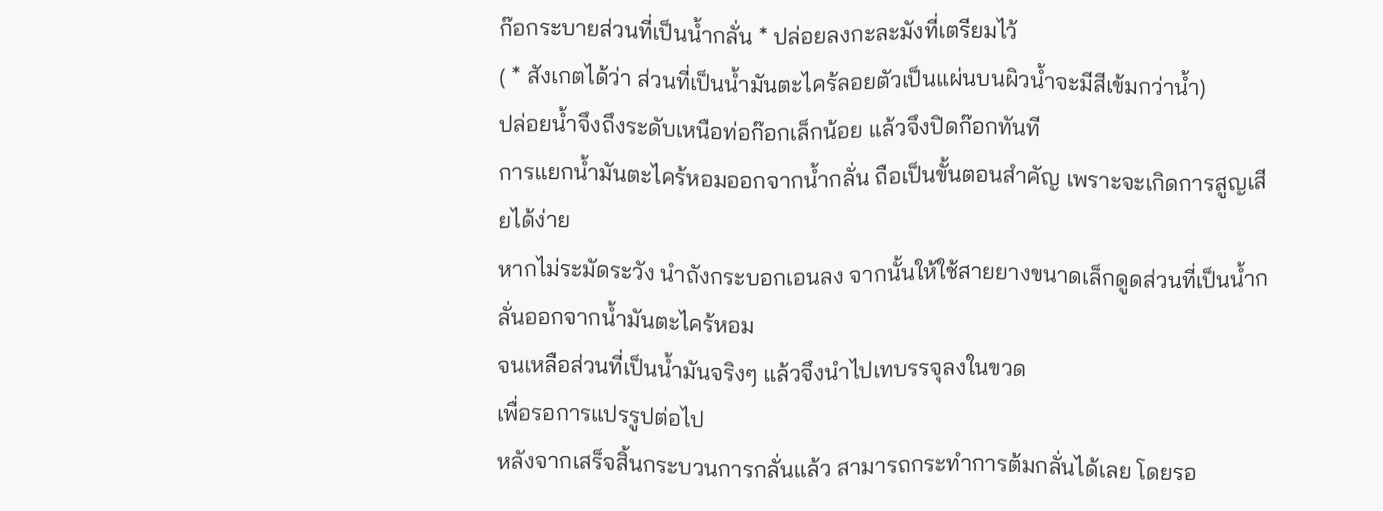ก๊อกระบายส่วนที่เป็นน้ำกลั่น * ปล่อยลงกะละมังที่เตรียมไว้
( * สังเกตได้ว่า ส่วนที่เป็นน้ำมันตะไคร้ลอยตัวเป็นแผ่นบนผิวน้ำจะมีสีเข้มกว่าน้ำ)
ปล่อยน้ำจึงถึงระดับเหนือท่อก๊อกเล็กน้อย แล้วจึงปิดก๊อกทันที
การแยกน้ำมันตะไคร้หอมออกจากน้ำกลั่น ถือเป็นขั้นตอนสำคัญ เพราะจะเกิดการสูญเสียได้ง่าย
หากไม่ระมัดระวัง นำถังกระบอกเอนลง จากนั้นให้ใช้สายยางขนาดเล็กดูดส่วนที่เป็นน้ำกลั่นออกจากน้ำมันตะไคร้หอม
จนเหลือส่วนที่เป็นน้ำมันจริงๆ แล้วจึงนำไปเทบรรจุลงในขวด
เพื่อรอการแปรรูปต่อไป
หลังจากเสร็จสิ้นกระบวนการกลั่นแล้ว สามารถกระทำการต้มกลั่นได้เลย โดยรอ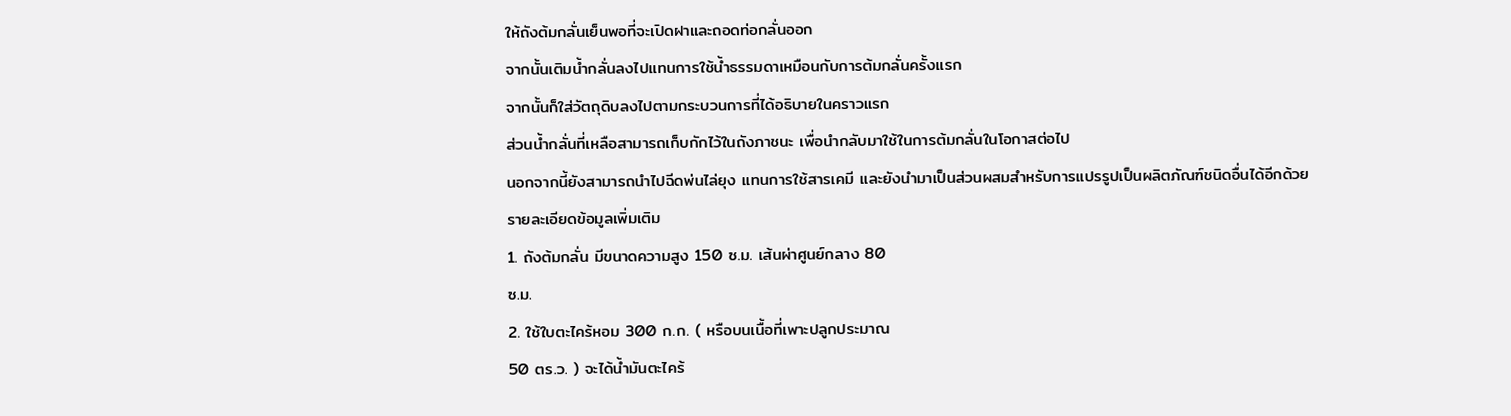ให้ถังต้มกลั่นเย็นพอที่จะเปิดฝาและถอดท่อกลั่นออก
จากนั้นเติมน้ำกลั่นลงไปแทนการใช้น้ำธรรมดาเหมือนกับการต้มกลั่นครั้งแรก
จากนั้นก็ใส่วัตถุดิบลงไปตามกระบวนการที่ได้อธิบายในคราวแรก
ส่วนน้ำกลั่นที่เหลือสามารถเก็บกักไว้ในถังภาชนะ เพื่อนำกลับมาใช้ในการต้มกลั่นในโอกาสต่อไป
นอกจากนี้ยังสามารถนำไปฉีดพ่นไล่ยุง แทนการใช้สารเคมี และยังนำมาเป็นส่วนผสมสำหรับการแปรรูปเป็นผลิตภัณฑ์ชนิดอื่นได้อีกด้วย
รายละเอียดข้อมูลเพิ่มเติม
1. ถังต้มกลั่น มีขนาดความสูง 150 ซ.ม. เส้นผ่าศูนย์กลาง 80
ซ.ม.
2. ใช้ใบตะไคร้หอม 300 ก.ก. ( หรือบนเนื้อที่เพาะปลูกประมาณ
50 ตร.ว. ) จะได้น้ำมันตะไคร้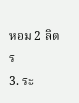หอม 2 ลิตร
3. ระ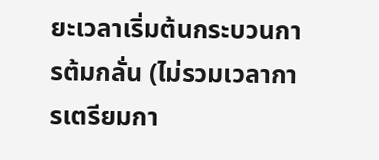ยะเวลาเริ่มต้นกระบวนการต้มกลั่น (ไม่รวมเวลาการเตรียมกา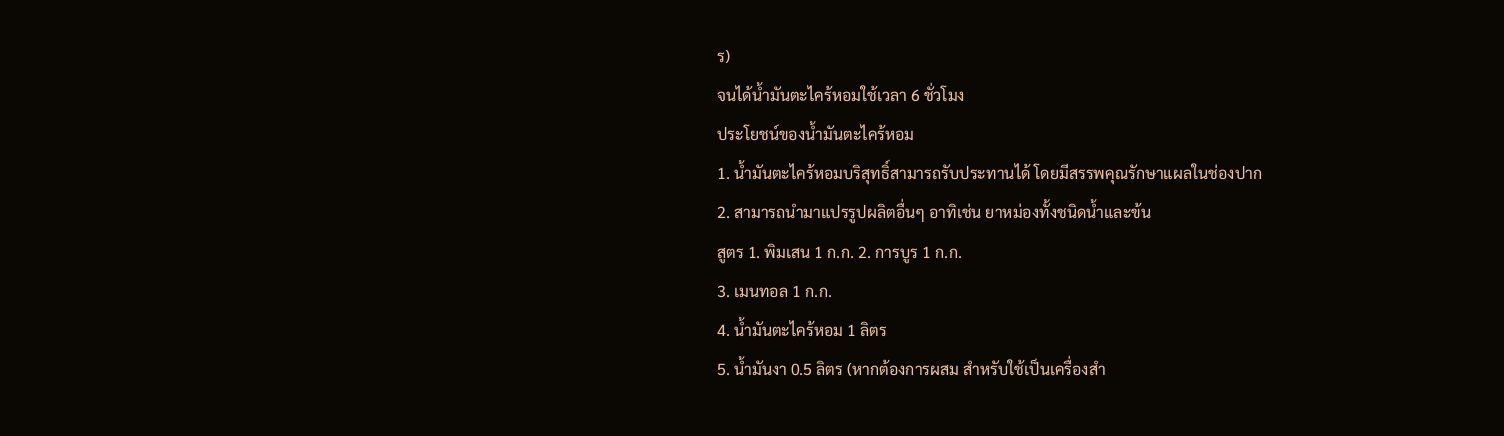ร)
จนได้น้ำมันตะไคร้หอมใช้เวลา 6 ชั่วโมง
ประโยชน์ของน้ำมันตะไคร้หอม
1. น้ำมันตะไคร้หอมบริสุทธิ์สามารถรับประทานได้ โดยมีสรรพคุณรักษาแผลในช่องปาก
2. สามารถนำมาแปรรูปผลิตอื่นๆ อาทิเช่น ยาหม่องทั้งชนิดน้ำและข้น
สูตร 1. พิมเสน 1 ก.ก. 2. การบูร 1 ก.ก.
3. เมนทอล 1 ก.ก.
4. น้ำมันตะไคร้หอม 1 ลิตร
5. น้ำมันงา 0.5 ลิตร (หากต้องการผสม สำหรับใช้เป็นเครื่องสำ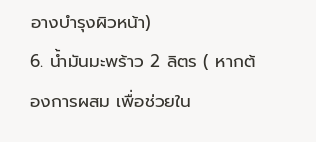อางบำรุงผิวหน้า)
6. น้ำมันมะพร้าว 2 ลิตร ( หากต้องการผสม เพื่อช่วยใน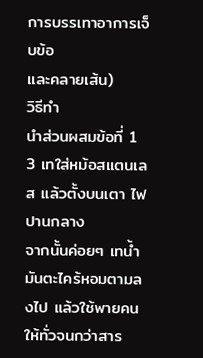การบรรเทาอาการเจ็บข้อ
และคลายเส้น)
วิธีทำ
นำส่วนผสมข้อที่ 1 3 เทใส่หม้อสแตนเลส แล้วตั้งบนเตา ไฟปานกลาง
จากนั้นค่อยๆ เทน้ำมันตะไคร้หอมตามลงไป แล้วใช้พายคนให้ทั่วจนกว่าสาร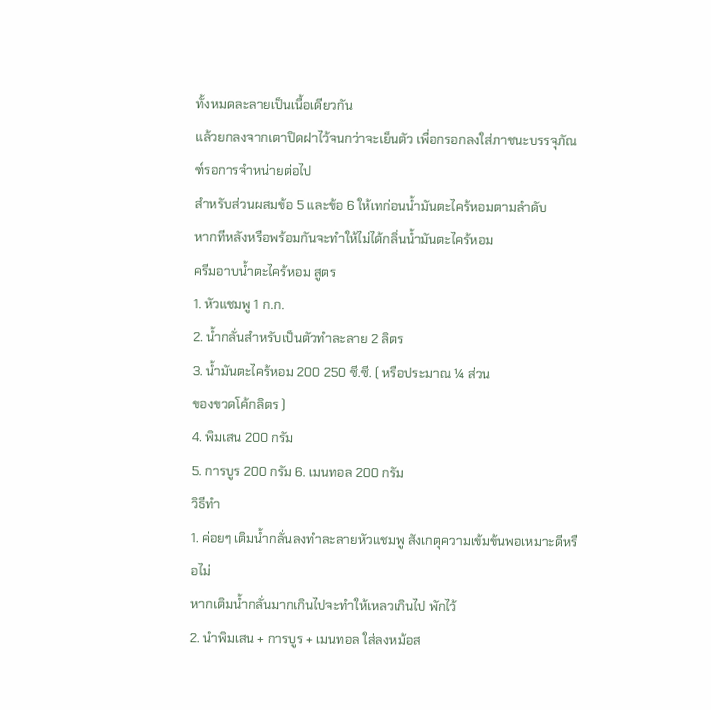ทั้งหมดละลายเป็นเนื้อเดียวกัน
แล้วยกลงจากเตาปิดฝาไว้จนกว่าจะเย็นตัว เพื่อกรอกลงใส่ภาชนะบรรจุภัณฑ์รอการจำหน่ายต่อไป
สำหรับส่วนผสมข้อ 5 และข้อ 6 ให้เทก่อนน้ำมันตะไคร้หอมตามลำดับ
หากทีหลังหรือพร้อมกันจะทำให้ไม่ได้กลิ่นน้ำมันตะไคร้หอม
ครีมอาบน้ำตะไคร้หอม สูตร
1. หัวแชมพู 1 ก.ก.
2. น้ำกลั่นสำหรับเป็นตัวทำละลาย 2 ลิตร
3. น้ำมันตะไคร้หอม 200 250 ซี.ซี. ( หรือประมาณ ¼ ส่วน
ของขวดโค้กลิตร )
4. พิมเสน 200 กรัม
5. การบูร 200 กรัม 6. เมนทอล 200 กรัม
วิธีทำ
1. ค่อยๆ เติมน้ำกลั่นลงทำละลายหัวแชมพู สังเกตุความเข้มข้นพอเหมาะดีหรือไม่
หากเติมน้ำกลั่นมากเกินไปจะทำให้เหลวเกินไป พักไว้
2. นำพิมเสน + การบูร + เมนทอล ใส่ลงหม้อส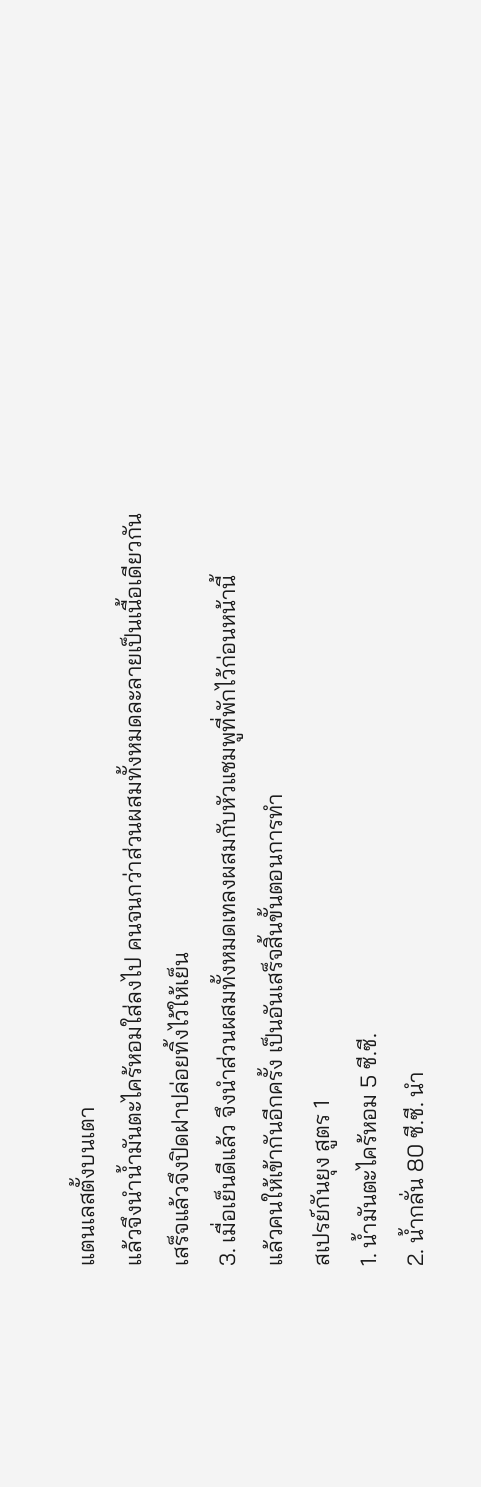แตนเลสตั้งบนเตา
แล้วจึงนำน้ำมันตะไคร้หอมใส่ลงไป คนจนกว่าส่วนผสมทั้งหมดละลายเป็นเนื้อเดียวกัน
เสร็จแล้วจึงปิดฝาปล่อยทิ้งไว้ให้เย็น
3. เมื่อเย็นดีแล้ว จึงนำส่วนผสมทั้งหมดเทลงผสมกับหัวแชมพูที่พักไว้ก่อนหน้านี้
แล้วคนให้เข้ากันอีกครั้ง เป็นอันเสร็จสิ้นขั้นตอนการทำ
สเปรย์กันยุง สูตร 1
1. น้ำมันตะไคร้หอม 5 ซี.ซี.
2. น้ำกลั่น 80 ซี.ซี. นำ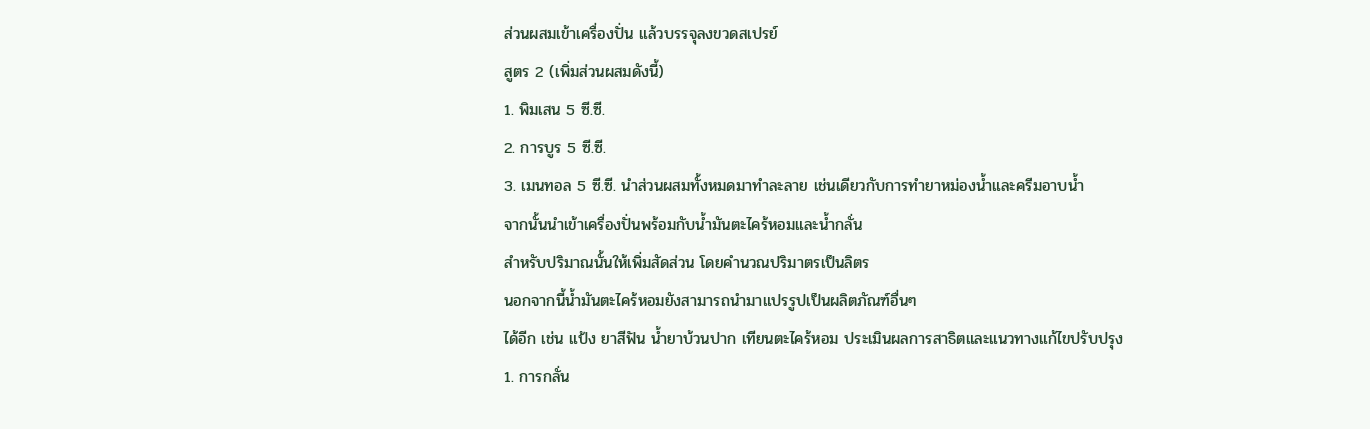ส่วนผสมเข้าเครื่องปั่น แล้วบรรจุลงขวดสเปรย์
สูตร 2 (เพิ่มส่วนผสมดังนี้)
1. พิมเสน 5 ซี.ซี.
2. การบูร 5 ซี.ซี.
3. เมนทอล 5 ซี.ซี. นำส่วนผสมทั้งหมดมาทำละลาย เช่นเดียวกับการทำยาหม่องน้ำและครีมอาบน้ำ
จากนั้นนำเข้าเครื่องปั่นพร้อมกับน้ำมันตะไคร้หอมและน้ำกลั่น
สำหรับปริมาณนั้นให้เพิ่มสัดส่วน โดยคำนวณปริมาตรเป็นลิตร
นอกจากนี้น้ำมันตะไคร้หอมยังสามารถนำมาแปรรูปเป็นผลิตภัณฑ์อื่นๆ
ได้อีก เช่น แป้ง ยาสีฟัน น้ำยาบ้วนปาก เทียนตะไคร้หอม ประเมินผลการสาธิตและแนวทางแก้ไขปรับปรุง
1. การกลั่น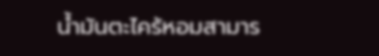น้ำมันตะไคร้หอมสามาร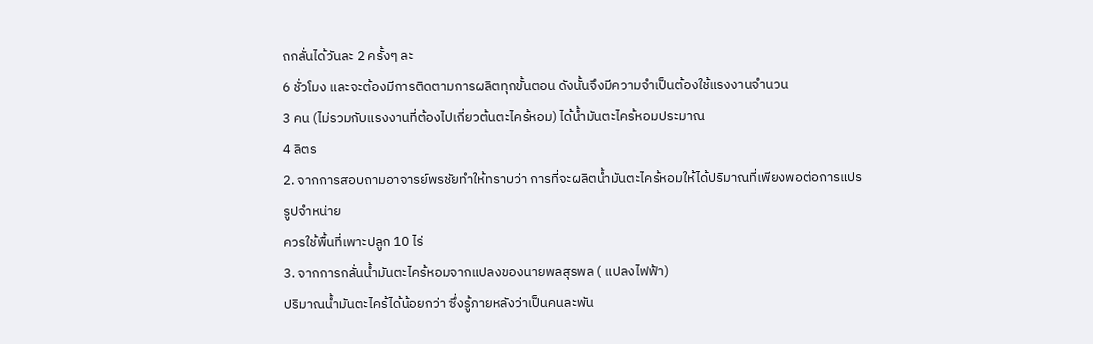ถกลั่นได้วันละ 2 ครั้งๆ ละ
6 ชั่วโมง และจะต้องมีการติดตามการผลิตทุกขั้นตอน ดังนั้นจึงมีความจำเป็นต้องใช้แรงงานจำนวน
3 คน (ไม่รวมกับแรงงานที่ต้องไปเกี่ยวต้นตะไคร้หอม) ได้น้ำมันตะไคร้หอมประมาณ
4 ลิตร
2. จากการสอบถามอาจารย์พรชัยทำให้ทราบว่า การที่จะผลิตน้ำมันตะไคร้หอมให้ได้ปริมาณที่เพียงพอต่อการแปรรูปจำหน่าย
ควรใช้พื้นที่เพาะปลูก 10 ไร่
3. จากการกลั่นน้ำมันตะไคร้หอมจากแปลงของนายพลสุรพล ( แปลงไฟฟ้า)
ปริมาณน้ำมันตะไคร้ได้น้อยกว่า ซึ่งรู้ภายหลังว่าเป็นคนละพัน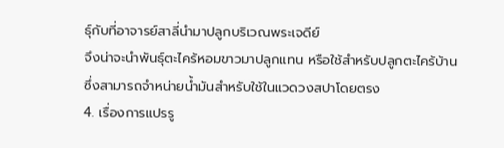ธุ์กับที่อาจารย์สาลี่นำมาปลูกบริเวณพระเจดีย์
จึงน่าจะนำพันธุ์ตะไคร้หอมขาวมาปลูกแทน หรือใช้สำหรับปลูกตะไคร้บ้าน
ซึ่งสามารถจำหน่ายน้ำมันสำหรับใช้ในแวดวงสปาโดยตรง
4. เรื่องการแปรรู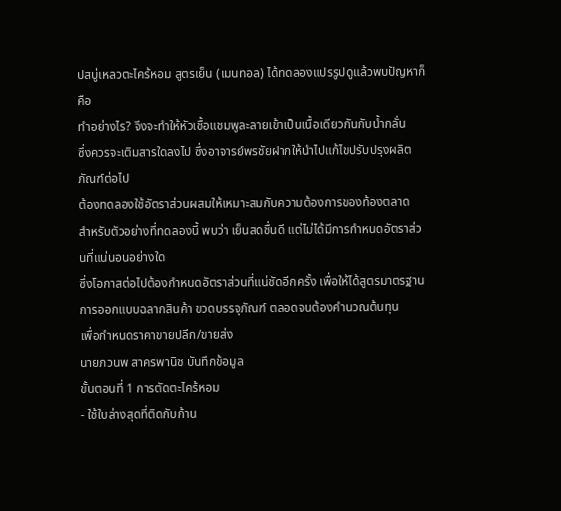ปสบู่เหลวตะไคร้หอม สูตรเย็น (เมนทอล) ได้ทดลองแปรรูปดูแล้วพบปัญหาก็คือ
ทำอย่างไร? จึงจะทำให้หัวเชื้อแชมพูละลายเข้าเป็นเนื้อเดียวกันกับน้ำกลั่น
ซึ่งควรจะเติมสารใดลงไป ซึ่งอาจารย์พรชัยฝากให้นำไปแก้ไขปรับปรุงผลิตภัณฑ์ต่อไป
ต้องทดลองใช้อัตราส่วนผสมให้เหมาะสมกับความต้องการของท้องตลาด
สำหรับตัวอย่างที่ทดลองนี้ พบว่า เย็นสดชื่นดี แต่ไม่ได้มีการกำหนดอัตราส่วนที่แน่นอนอย่างใด
ซึ่งโอกาสต่อไปต้องกำหนดอัตราส่วนที่แน่ชัดอีกครั้ง เพื่อให้ได้สูตรมาตรฐาน
การออกแบบฉลากสินค้า ขวดบรรจุภัณฑ์ ตลอดจนต้องคำนวณต้นทุน
เพื่อกำหนดราคาขายปลีก/ขายส่ง
นายภวนพ สาครพานิช บันทึกข้อมูล
ขั้นตอนที่ 1 การตัดตะไคร้หอม
- ใช้ใบล่างสุดที่ติดกับก้าน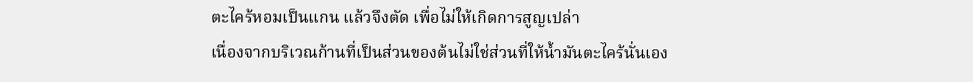ตะไคร้หอมเป็นแกน แล้วจึงตัด เพื่อไม่ให้เกิดการสูญเปล่า
เนื่องจากบริเวณก้านที่เป็นส่วนของต้นไม่ใช่ส่วนที่ให้น้ำมันตะไคร้นั่นเอง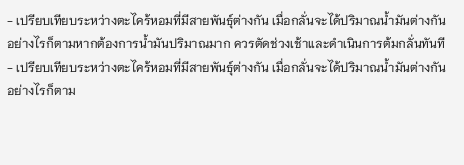- เปรียบเทียบระหว่างตะไคร้หอมที่มีสายพันธุ์ต่างกัน เมื่อกลั่นจะได้ปริมาณน้ำมันต่างกัน
อย่างไรก็ตามหากต้องการน้ำมันปริมาณมาก ควรตัดช่วงเช้าและดำเนินการต้มกลั่นทันที
- เปรียบเทียบระหว่างตะไคร้หอมที่มีสายพันธุ์ต่างกัน เมื่อกลั่นจะได้ปริมาณน้ำมันต่างกัน
อย่างไรก็ตาม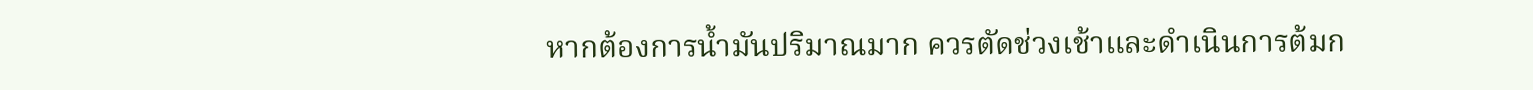หากต้องการน้ำมันปริมาณมาก ควรตัดช่วงเช้าและดำเนินการต้มก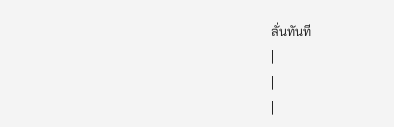ลั่นทันที
|
|
|